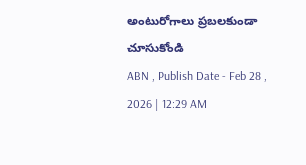అంటురోగాలు ప్రబలకుండా చూసుకోండి
ABN , Publish Date - Feb 28 , 2026 | 12:29 AM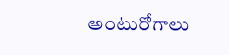అంటురోగాలు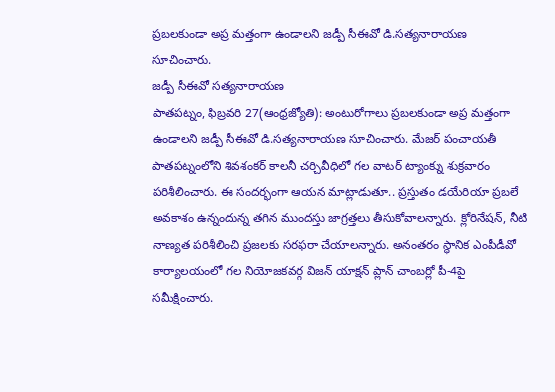ప్రబలకుండా అప్ర మత్తంగా ఉండాలని జడ్పీ సీఈవో డి.సత్యనారాయణ సూచించారు.
జడ్పీ సీఈవో సత్యనారాయణ
పాతపట్నం, ఫిబ్రవరి 27(ఆంధ్రజ్యోతి): అంటురోగాలు ప్రబలకుండా అప్ర మత్తంగా ఉండాలని జడ్పీ సీఈవో డి.సత్యనారాయణ సూచించారు. మేజర్ పంచాయతీ పాతపట్నంలోని శివశంకర్ కాలనీ చర్చివీధిలో గల వాటర్ ట్యాంక్ను శుక్రవారం పరిశీలించారు. ఈ సందర్భంగా ఆయన మాట్లాడుతూ.. ప్రస్తుతం డయేరియా ప్రబలే అవకాశం ఉన్నందున్న తగిన ముందస్తు జాగ్రత్తలు తీసుకోవాలన్నారు. క్లోరినేషన్, నీటి నాణ్యత పరిశీలించి ప్రజలకు సరఫరా చేయాలన్నారు. అనంతరం స్థానిక ఎంపీడీవో కార్యాలయంలో గల నియోజకవర్గ విజన్ యాక్షన్ ప్లాన్ చాంబర్లో పీ-4పై సమీక్షించారు.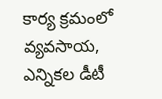కార్య క్రమంలో వ్యవసాయ, ఎన్నికల డీటీ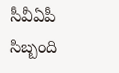సీవీఏపీ సిబ్బంది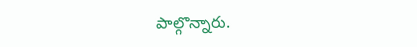పాల్గొన్నారు.